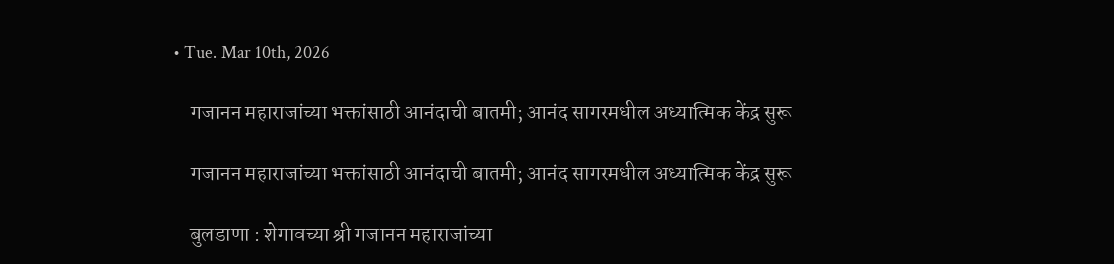• Tue. Mar 10th, 2026

    गजानन महाराजांच्या भक्तांसाठी आनंदाची बातमी; आनंद सागरमधील अध्यात्मिक केंद्र सुरू

    गजानन महाराजांच्या भक्तांसाठी आनंदाची बातमी; आनंद सागरमधील अध्यात्मिक केंद्र सुरू

    बुलडाणा : शेगावच्या श्री गजानन महाराजांच्या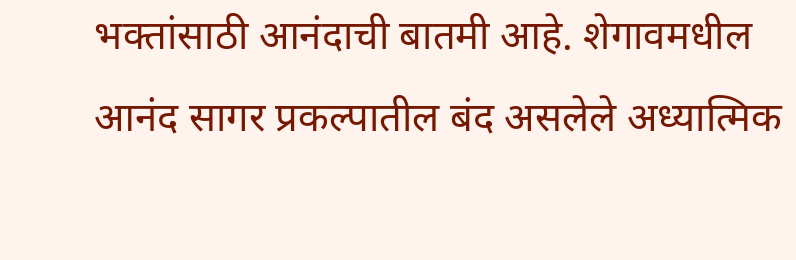भक्तांसाठी आनंदाची बातमी आहे. शेगावमधील आनंद सागर प्रकल्पातील बंद असलेले अध्यात्मिक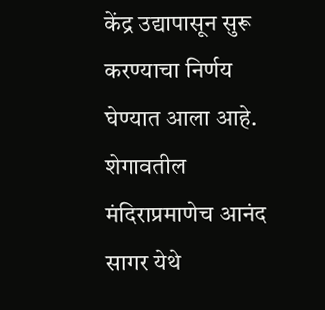केंद्र उद्यापासून सुरू करण्याचा निर्णय घेण्यात आला आहे. शेगावतील मंदिराप्रमाणेच आनंद सागर येथे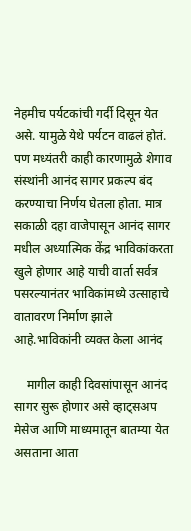नेहमीच पर्यटकांची गर्दी दिसून येत असे. यामुळे येथे पर्यटन वाढलं होतं. पण मध्यंतरी काही कारणामुळे शेगाव संस्थांनी आनंद सागर प्रकल्प बंद करण्याचा निर्णय घेतला होता. मात्र सकाळी दहा वाजेपासून आनंद सागर मधील अध्यात्मिक केंद्र भाविकांकरता खुले होणार आहे याची वार्ता सर्वत्र पसरल्यानंतर भाविकांमध्ये उत्साहाचे वातावरण निर्माण झाले आहे.भाविकांनी व्यक्त केला आनंद

    मागील काही दिवसांपासून आनंद सागर सुरू होणार असे व्हाट्सअप मेसेज आणि माध्यमातून बातम्या येत असताना आता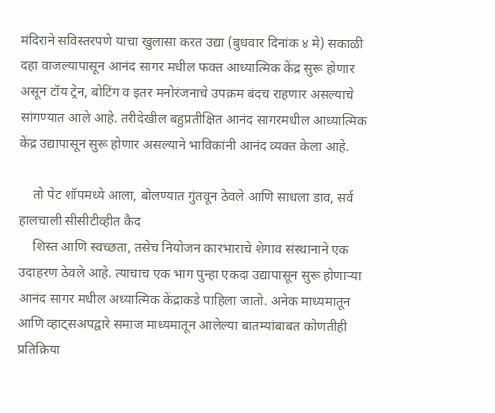मंदिराने सविस्तरपणे याचा खुलासा करत उद्या (बुधवार दिनांक ४ मे) सकाळी दहा वाजल्यापासून आनंद सागर मधील फक्त आध्यात्मिक केंद्र सुरू होणार असून टॉय ट्रेन, बोटिंग व इतर मनोरंजनाचे उपक्रम बंदच राहणार असल्याचे सांगण्यात आले आहे. तरीदेखील बहुप्रतीक्षित आनंद सागरमधील आध्यात्मिक केंद्र उद्यापासून सुरू होणार असल्याने भाविकांनी आनंद व्यक्त केला आहे.

    तो पेट शॉपमध्ये आला, बोलण्यात गुंतवून ठेवले आणि साधला डाव, सर्व हालचाली सीसीटीव्हीत कैद
    शिस्त आणि स्वच्छता, तसेच नियोजन कारभाराचे शेगाव संस्थानाने एक उदाहरण ठेवले आहे. त्याचाच एक भाग पुन्हा एकदा उद्यापासून सुरू होणाऱ्या आनंद सागर मधील अध्यात्मिक केंद्राकडे पाहिला जातो. अनेक माध्यमातून आणि व्हाट्सअपद्वारे समाज माध्यमातून आलेल्या बातम्यांबाबत कोणतीही प्रतिक्रिया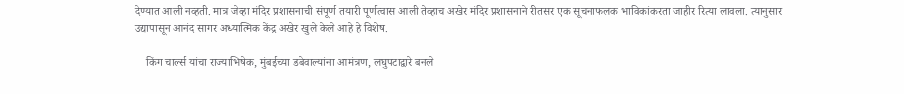देण्यात आली नव्हती. मात्र जेव्हा मंदिर प्रशासनाची संपूर्ण तयारी पूर्णत्वास आली तेव्हाच अखेर मंदिर प्रशासनाने रीतसर एक सूचनाफलक भाविकांकरता जाहीर रित्या लावला. त्यानुसार उद्यापासून आनंद सागर अध्यात्मिक केंद्र अखेर खुले केले आहे हे विशेष.

    किंग चार्ल्स यांचा राज्याभिषेक, मुंबईच्या डबेवाल्यांना आमंत्रण, लघुपटाद्वारे बनले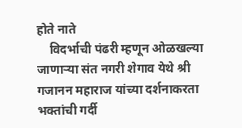होते नाते
    विदर्भाची पंढरी म्हणून ओळखल्या जाणाऱ्या संत नगरी शेगाव येथे श्री गजानन महाराज यांच्या दर्शनाकरता भक्तांची गर्दी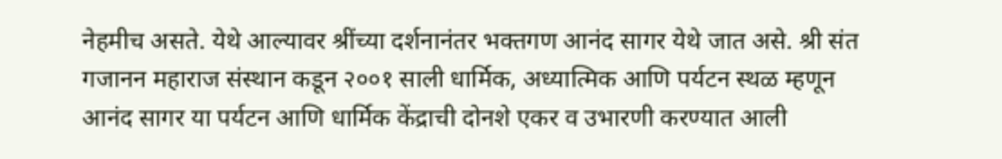नेहमीच असते. येथे आल्यावर श्रींच्या दर्शनानंतर भक्तगण आनंद सागर येथे जात असे. श्री संत गजानन महाराज संस्थान कडून २००१ साली धार्मिक, अध्यात्मिक आणि पर्यटन स्थळ म्हणून आनंद सागर या पर्यटन आणि धार्मिक केंद्राची दोनशे एकर व उभारणी करण्यात आली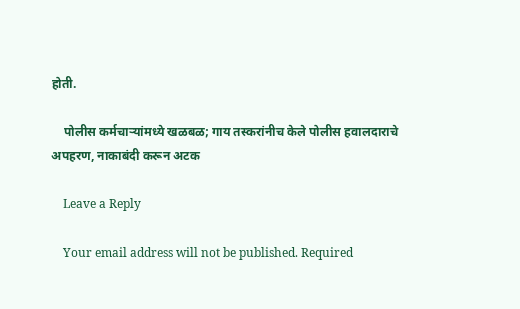होती.

    पोलीस कर्मचाऱ्यांमध्ये खळबळ; गाय तस्करांनीच केले पोलीस हवालदाराचे अपहरण, नाकाबंदी करून अटक

    Leave a Reply

    Your email address will not be published. Required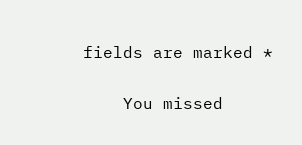fields are marked *

    You missed